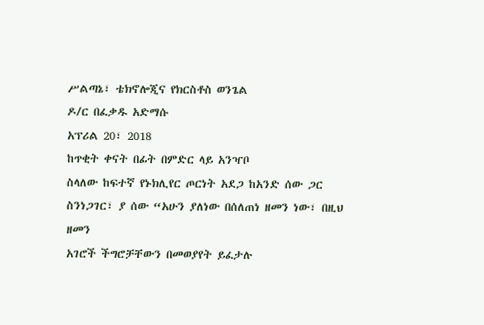ሥልጣኔ፣ ቴክኖሎጂና የክርስቶስ ወንጌል
ዶ/ር በፈቃዱ አድማሱ
አፕሪል 20፣ 2018
ከጥቂት ቀናት በፊት በምድር ላይ አንዣቦ
ስላለው ከፍተኛ የኑክሊየር ጦርነት አደጋ ከአንድ ሰው ጋር ስንነጋገር፣ ያ ሰው “አሁን ያለነው በሰለጠነ ዘመን ነው፣ በዚህ ዘመን
አገሮች ችግሮቻቸውን በመወያየት ይፈታሉ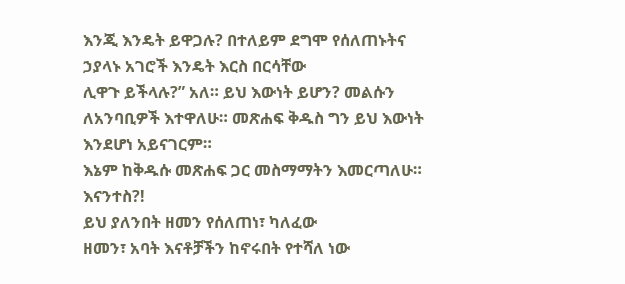እንጂ እንዴት ይዋጋሉ? በተለይም ደግሞ የሰለጠኑትና ኃያላኑ አገሮች እንዴት እርስ በርሳቸው
ሊዋጉ ይችላሉ?” አለ። ይህ እውነት ይሆን? መልሱን ለአንባቢዎች እተዋለሁ። መጽሐፍ ቅዱስ ግን ይህ እውነት እንደሆነ አይናገርም።
እኔም ከቅዱሱ መጽሐፍ ጋር መስማማትን እመርጣለሁ። እናንተስ?!
ይህ ያለንበት ዘመን የሰለጠነ፣ ካለፈው
ዘመን፣ አባት እናቶቻችን ከኖሩበት የተሻለ ነው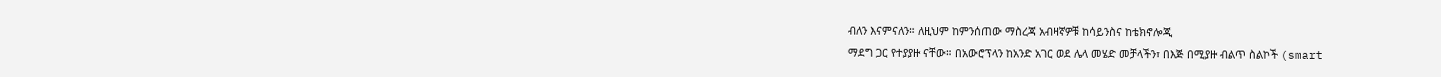ብለን እናምናለን። ለዚህም ከምንሰጠው ማስረጃ አብዛኛዎቹ ከሳይንስና ከቴክኖሎጂ
ማደግ ጋር የተያያዙ ናቸው። በአውሮፕላን ከአንድ አገር ወደ ሌላ መሄድ መቻላችን፣ በእጅ በሚያዙ ብልጥ ስልኮች (smart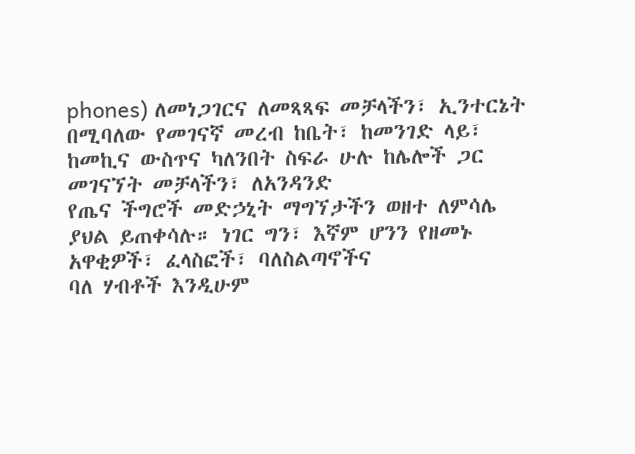phones) ለመነጋገርና ለመጻጻፍ መቻላችን፣ ኢንተርኔት
በሚባለው የመገናኛ መረብ ከቤት፣ ከመንገድ ላይ፣ ከመኪና ውስጥና ካለንበት ስፍራ ሁሉ ከሌሎች ጋር መገናኘት መቻላችን፣ ለአንዳንድ
የጤና ችግሮች መድኃኒት ማግኘታችን ወዘተ ለምሳሌ ያህል ይጠቀሳሉ። ነገር ግን፣ እኛም ሆንን የዘመኑ አዋቂዎች፣ ፈላስፎች፣ ባለስልጣኖችና
ባለ ሃብቶች እንዲሁም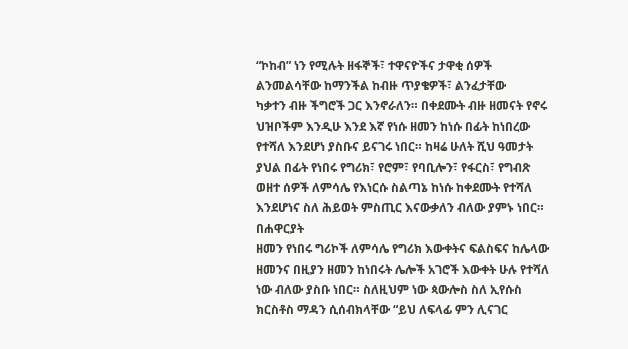“ኮከብ” ነን የሚሉት ዘፋኞች፣ ተዋናዮችና ታዋቂ ሰዎች ልንመልሳቸው ከማንችል ከብዙ ጥያቄዎች፣ ልንፈታቸው
ካቃተን ብዙ ችግሮች ጋር እንኖራለን። በቀደሙት ብዙ ዘመናት የኖሩ ህዝቦችም እንዲሁ እንደ እኛ የነሱ ዘመን ከነሱ በፊት ከነበረው
የተሻለ እንደሆነ ያስቡና ይናገሩ ነበር። ከዛሬ ሁለት ሺህ ዓመታት ያህል በፊት የነበሩ የግሪክ፣ የሮም፣ የባቢሎን፣ የፋርስ፣ የግብጽ
ወዘተ ሰዎች ለምሳሌ የእነርሱ ስልጣኔ ከነሱ ከቀደሙት የተሻለ እንደሆነና ስለ ሕይወት ምስጢር እናውቃለን ብለው ያምኑ ነበር። በሐዋርያት
ዘመን የነበሩ ግሪኮች ለምሳሌ የግሪክ እውቀትና ፍልስፍና ከሌላው ዘመንና በዚያን ዘመን ከነበሩት ሌሎች አገሮች እውቀት ሁሉ የተሻለ
ነው ብለው ያስቡ ነበር። ስለዚህም ነው ጳውሎስ ስለ ኢየሱስ ክርስቶስ ማዳን ሲሰብክላቸው “ይህ ለፍላፊ ምን ሊናገር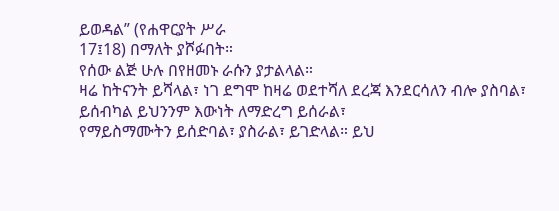ይወዳል” (የሐዋርያት ሥራ
17፤18) በማለት ያሾፉበት።
የሰው ልጅ ሁሉ በየዘመኑ ራሱን ያታልላል።
ዛሬ ከትናንት ይሻላል፣ ነገ ደግሞ ከዛሬ ወደተሻለ ደረጃ እንደርሳለን ብሎ ያስባል፣ ይሰብካል ይህንንም እውነት ለማድረግ ይሰራል፣
የማይስማሙትን ይሰድባል፣ ያስራል፣ ይገድላል። ይህ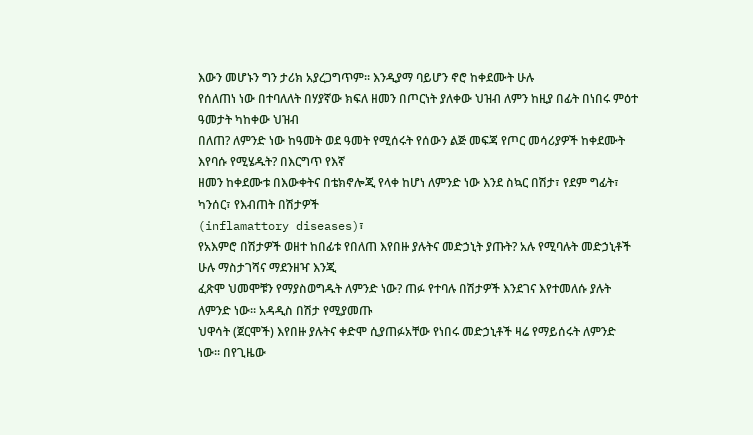እውን መሆኑን ግን ታሪክ አያረጋግጥም። እንዲያማ ባይሆን ኖሮ ከቀደሙት ሁሉ
የሰለጠነ ነው በተባለለት በሃያኛው ክፍለ ዘመን በጦርነት ያለቀው ህዝብ ለምን ከዚያ በፊት በነበሩ ምዕተ ዓመታት ካከቀው ህዝብ
በለጠ? ለምንድ ነው ከዓመት ወደ ዓመት የሚሰሩት የሰውን ልጅ መፍጃ የጦር መሳሪያዎች ከቀደሙት እየባሱ የሚሄዱት? በእርግጥ የእኛ
ዘመን ከቀደሙቱ በእውቀትና በቴክኖሎጂ የላቀ ከሆነ ለምንድ ነው እንደ ስኳር በሽታ፣ የደም ግፊት፣ ካንሰር፣ የእብጠት በሽታዎች
(inflamattory diseases)፣
የአእምሮ በሽታዎች ወዘተ ከበፊቱ የበለጠ እየበዙ ያሉትና መድኃኒት ያጡት? አሉ የሚባሉት መድኃኒቶች ሁሉ ማስታገሻና ማደንዘዣ እንጂ
ፈጽሞ ህመሞቹን የማያስወግዱት ለምንድ ነው? ጠፉ የተባሉ በሽታዎች እንደገና እየተመለሱ ያሉት ለምንድ ነው። አዳዲስ በሽታ የሚያመጡ
ህዋሳት (ጀርሞች) እየበዙ ያሉትና ቀድሞ ሲያጠፉአቸው የነበሩ መድኃኒቶች ዛሬ የማይሰሩት ለምንድ ነው። በየጊዜው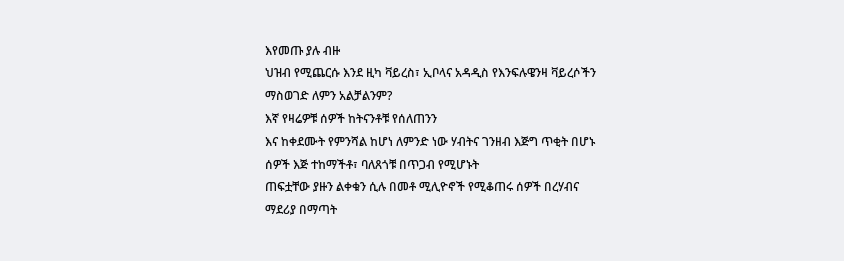እየመጡ ያሉ ብዙ
ህዝብ የሚጨርሱ እንደ ዚካ ቫይረስ፣ ኢቦላና አዳዲስ የእንፍሉዌንዛ ቫይረሶችን ማስወገድ ለምን አልቻልንም?
እኛ የዛሬዎቹ ሰዎች ከትናንቶቹ የሰለጠንን
እና ከቀደሙት የምንሻል ከሆነ ለምንድ ነው ሃብትና ገንዘብ እጅግ ጥቂት በሆኑ ሰዎች እጅ ተከማችቶ፣ ባለጸጎቹ በጥጋብ የሚሆኑት
ጠፍቷቸው ያዙን ልቀቁን ሲሉ በመቶ ሚሊዮኖች የሚቆጠሩ ሰዎች በረሃብና ማደሪያ በማጣት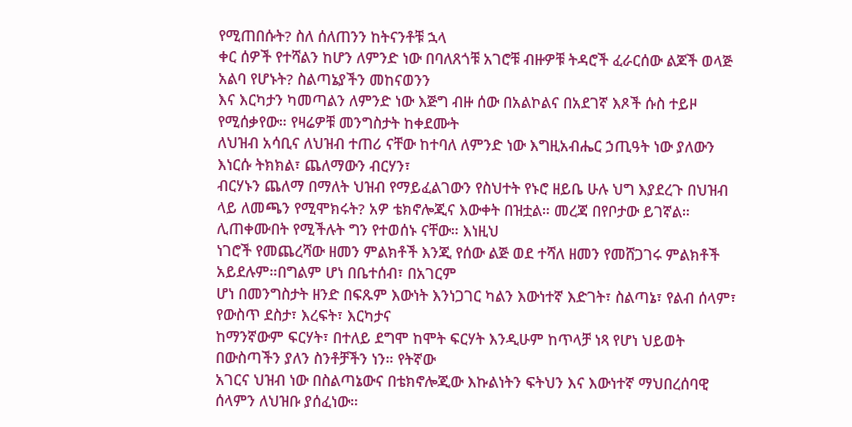የሚጠበሱት? ስለ ሰለጠንን ከትናንቶቹ ኋላ
ቀር ሰዎች የተሻልን ከሆን ለምንድ ነው በባለጸጎቹ አገሮቹ ብዙዎቹ ትዳሮች ፈራርሰው ልጆች ወላጅ አልባ የሆኑት? ስልጣኔያችን መከናወንን
እና እርካታን ካመጣልን ለምንድ ነው እጅግ ብዙ ሰው በአልኮልና በአደገኛ እጾች ሱስ ተይዞ የሚሰቃየው። የዛሬዎቹ መንግስታት ከቀደሙት
ለህዝብ አሳቢና ለህዝብ ተጠሪ ናቸው ከተባለ ለምንድ ነው እግዚአብሔር ኃጢዓት ነው ያለውን እነርሱ ትክክል፣ ጨለማውን ብርሃን፣
ብርሃኑን ጨለማ በማለት ህዝብ የማይፈልገውን የስህተት የኑሮ ዘይቤ ሁሉ ህግ እያደረጉ በህዝብ ላይ ለመጫን የሚሞክሩት? አዎ ቴክኖሎጂና እውቀት በዝቷል። መረጃ በየቦታው ይገኛል። ሊጠቀሙበት የሚችሉት ግን የተወሰኑ ናቸው። እነዚህ
ነገሮች የመጨረሻው ዘመን ምልክቶች እንጂ የሰው ልጅ ወደ ተሻለ ዘመን የመሸጋገሩ ምልክቶች አይደሉም።በግልም ሆነ በቤተሰብ፣ በአገርም
ሆነ በመንግስታት ዘንድ በፍጹም እውነት እንነጋገር ካልን እውነተኛ እድገት፣ ስልጣኔ፣ የልብ ሰላም፣ የውስጥ ደስታ፣ እረፍት፣ እርካታና
ከማንኛውም ፍርሃት፣ በተለይ ደግሞ ከሞት ፍርሃት እንዲሁም ከጥላቻ ነጻ የሆነ ህይወት በውስጣችን ያለን ስንቶቻችን ነን። የትኛው
አገርና ህዝብ ነው በስልጣኔውና በቴክኖሎጂው እኩልነትን ፍትህን እና እውነተኛ ማህበረሰባዊ ሰላምን ለህዝቡ ያሰፈነው።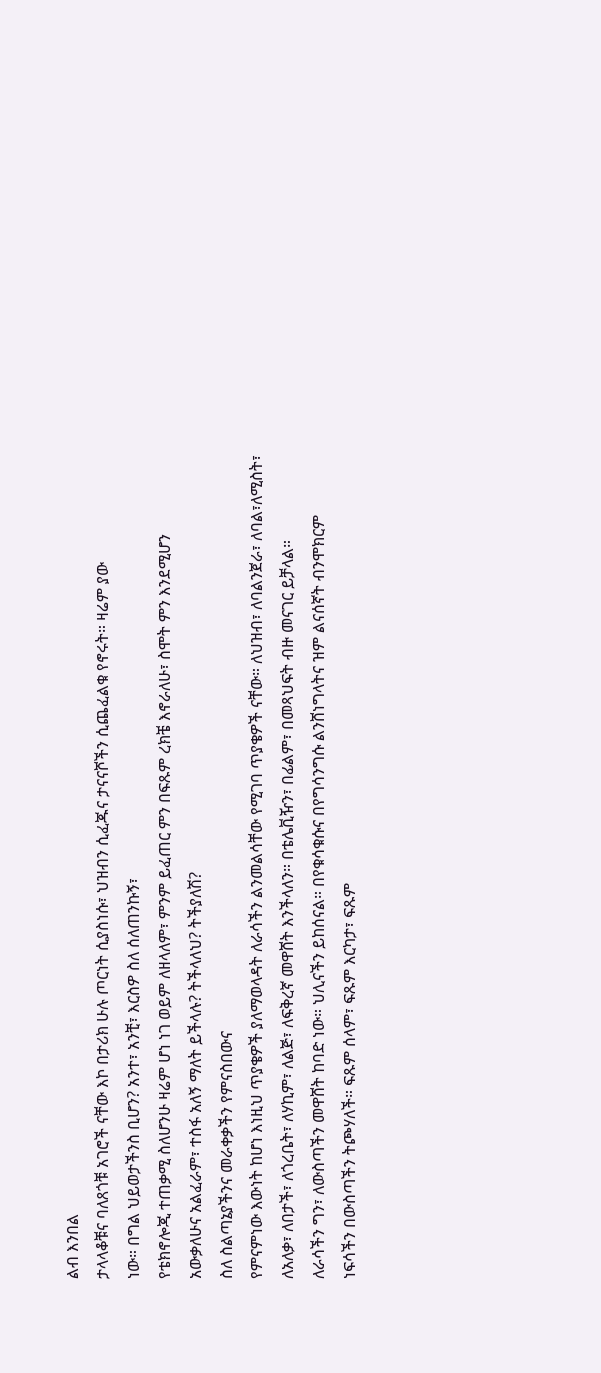ልብ እንበል
ታላላቆቹና ባለጸጎቹ አገሮች ናቸው እኮ በታሪክ ሁሉ ጦርነት ሲያስነሱ፣ ህዝብን ሲፈጁና ታናናሾችን ሲጨፈልቁ የኖሩት። ዛሬም ያው
ነው። በግል ህይወታችንስ ቢሆን? አንተ፣ አንቺ፣ እርስዎ ስለ ሰለጠንኩኝ፣
የቴክኖሎጂ ተጠቃሚ ስለሆንሁ ዛሬም ሆነ ነገ ወይም ለዘላለም፣ ምንም ይፈጠር ምን በፍጹም ረክቼ እኖራለሁ፣ ስሞት ምን እንደሚሆን
አውቃለሁና አልፈራም፣ ተስፋ አለኝ ማለት ይችላሉ? ትችላለህ? ትችያለሽ?
ስለ ስልጣኔያችንና መራቀቃችን የምናስበውና
የምናምነው እውነት ከሆነ እነዚህ ጥያቄዎች ያለማወላዳት ለራሳችን ልንመልሳቸው የሚገባ ጥያቄዎች ናቸው። ለህዝብ፣ ለባልንጀራ፣ ለባል፣ለሚስት፣
ለአለቃ፣ ለበታች፣ ለጎረቤት፣ ለሃኪም፣ ለልጅ፣ ለፍቅረኛ መዋሸት እንችላለን። በቴሌቪዥን፣ በፊልም፣ በመጻህፍት ብዙ መናገር ይቻላል።
ለራሳችን ግን፣ ለውስጣችን መዋሸት ከባድ ነው። ህሊናችን ይከሰናል። በየቁሳቁሱና በየግሳንግሱ ልንሸነግላትና ዝም ልናሰኛት ብንሞክርም
ነፍሳችን በውስጣችን ትጮሃለች። ፍጹም ሰላም፣ ፍጹም እርካታ፣ ፍጹም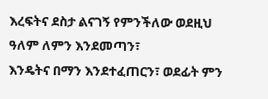እረፍትና ደስታ ልናገኝ የምንችለው ወደዚህ ዓለም ለምን እንደመጣን፣
እንዴትና በማን እንደተፈጠርን፣ ወደፊት ምን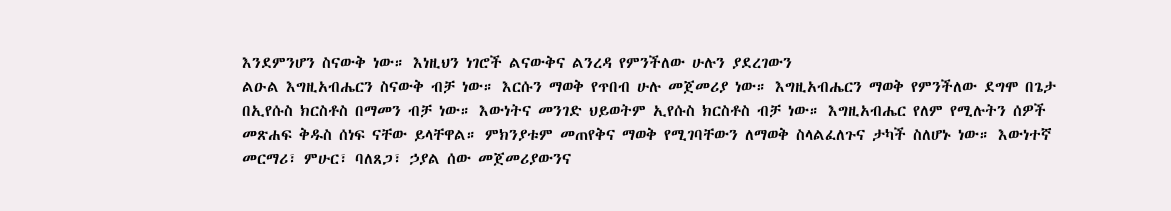እንደምንሆን ስናውቅ ነው። እነዚህን ነገሮች ልናውቅና ልንረዳ የምንችለው ሁሉን ያደረገውን
ልዑል እግዚአብሔርን ስናውቅ ብቻ ነው። እርሱን ማወቅ የጥበብ ሁሉ መጀመሪያ ነው። እግዚአብሔርን ማወቅ የምንችለው ደግሞ በጌታ
በኢየሱስ ክርስቶስ በማመን ብቻ ነው። እውነትና መንገድ ህይወትም ኢየሱስ ክርስቶስ ብቻ ነው። እግዚአብሔር የለም የሚሉትን ሰዎች
መጽሐፍ ቅዱስ ሰነፍ ናቸው ይላቸዋል። ምክንያቱም መጠየቅና ማወቅ የሚገባቸውን ለማወቅ ስላልፈለጉና ታካች ስለሆኑ ነው። እውነተኛ
መርማሪ፣ ምሁር፣ ባለጸጋ፣ ኃያል ሰው መጀመሪያውንና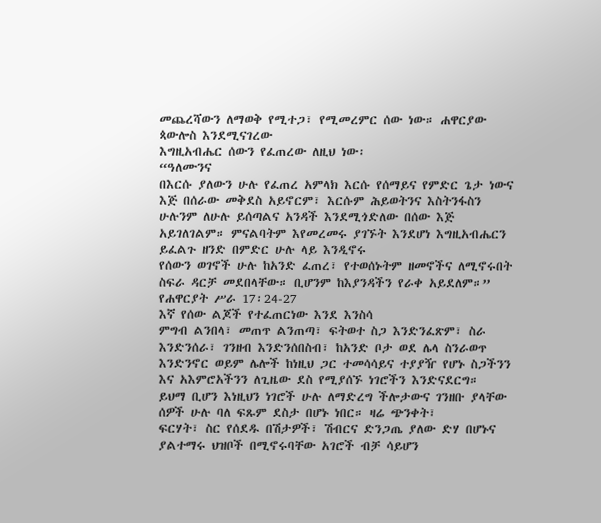መጨረሻውን ለማወቅ የሚተጋ፣ የሚመረምር ሰው ነው። ሐዋርያው ጳውሎስ እንደሚናገረው
እግዚአብሔር ሰውን የፈጠረው ለዚህ ነው፡
“ዓለሙንና
በእርሱ ያለውን ሁሉ የፈጠረ አምላክ እርሱ የሰማይና የምድር ጌታ ነውና እጅ በሰራው መቅደስ አይኖርም፣ እርሱም ሕይወትንና እስትንፋስን
ሁሉንም ለሁሉ ይሰጣልና አንዳች እንደሚጎድለው በሰው እጅ አይገለገልም። ምናልባትም እየመረመሩ ያገኙት እንደሆነ እግዚአብሔርን ይፈልጉ ዘንድ በምድር ሁሉ ላይ እንዲኖሩ
የሰውን ወገኖች ሁሉ ከአንድ ፈጠረ፣ የተወሰኑትም ዘመኖችና ለሚኖሩበት ስፍራ ዳርቻ መደበላቸው። ቢሆንም ከእያንዳችን የራቀ አይደለም።” የሐዋርያት ሥራ 17፡24-27
እኛ የሰው ልጆች የተፈጠርነው እንደ እንስሳ
ምግብ ልንበላ፣ መጠጥ ልንጠጣ፣ ፍትወተ ስጋ እንድንፈጽም፣ ስራ እንድንሰራ፣ ገንዘብ እንድንሰበስብ፣ ከአንድ ቦታ ወደ ሌላ ስንራወጥ
እንድንኖር ወይም ሌሎች ከነዚህ ጋር ተመሳሳይና ተያያዥ የሆኑ ስጋችንን እና አእምሮአችንን ለጊዜው ደስ የሚያሰኙ ነገሮችን እንድናደርግ።
ይህማ ቢሆን እነዚህን ነገሮች ሁሉ ለማድረግ ችሎታውና ገንዘቡ ያላቸው ሰዎች ሁሉ ባለ ፍጹም ደስታ በሆኑ ነበር። ዛሬ ጭንቀት፣
ፍርሃት፣ ስር የሰደዱ በሽታዎች፣ ሽብርና ድንጋጤ ያለው ድሃ በሆኑና ያልተማሩ ህዝቦች በሚኖሩባቸው አገሮች ብቻ ሳይሆን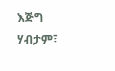እጅግ ሃብታም፣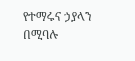የተማሩና ኃያላን በሚባሉ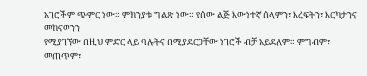አገሮችም ጭምር ነው። ምክንያቱ ግልጽ ነው። የሰው ልጅ እውነተኛ ሰላምን፣ እረፍትን፣ እርካታንና መከናወንን
የሚያገኘው በዚህ ምድር ላይ ባሉትና በሚያደርጋቸው ነገሮች ብቻ አይደለም። ምግብም፣ መጠጥም፣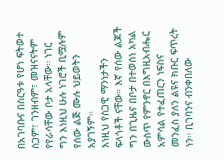በአገባቡና በስርዓቱ የሆነ ፍትወተ
ስጋም፣ ገንዘብም፣ መዝናናትም የየራሳቸው ቦታ አላቸው። ነገር ግን እነዚህ ሁሉ ነገሮች ቢሟሉም የሰው ልጅ ሙሉ ህይወትን አያገኝም።
እነዚህ የስጋዊ ማንነታችን ፍላጎቶች ናቸው። እኛ የሰው ልጆች ግን በጊዜና በቦታ በተወሰነ አካል ውስጥ የምንኖር በእግዚአብሔር
አምሳል የተፈጠርን ነፍስና መንፈስ ያለን ልዩና ክቡር ፍጥረት ነን። ቢገባንና ብንቀበለው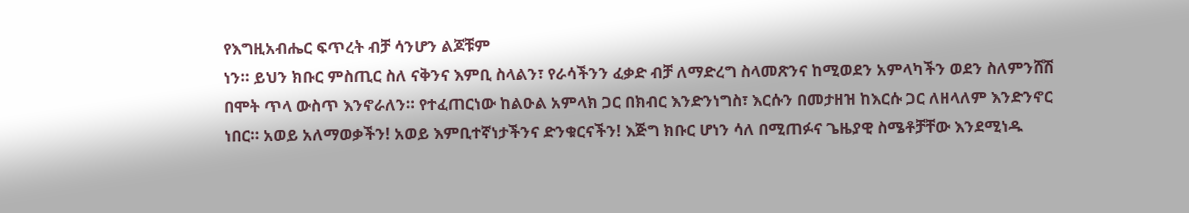የእግዚአብሔር ፍጥረት ብቻ ሳንሆን ልጆቹም
ነን። ይህን ክቡር ምስጢር ስለ ናቅንና እምቢ ስላልን፣ የራሳችንን ፈቃድ ብቻ ለማድረግ ስላመጽንና ከሚወደን አምላካችን ወደን ስለምንሸሽ
በሞት ጥላ ውስጥ እንኖራለን። የተፈጠርነው ከልዑል አምላክ ጋር በክብር እንድንነግስ፣ እርሱን በመታዘዝ ከእርሱ ጋር ለዘላለም እንድንኖር
ነበር። አወይ አለማወቃችን! አወይ እምቢተኛነታችንና ድንቁርናችን! እጅግ ክቡር ሆነን ሳለ በሚጠፉና ጌዜያዊ ስሜቶቻቸው እንደሚነዱ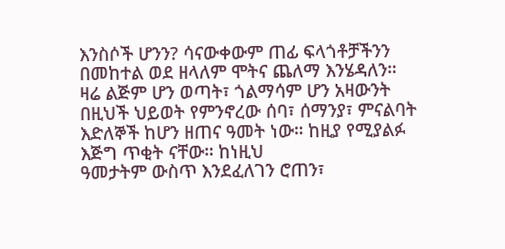እንስሶች ሆንን? ሳናውቀውም ጠፊ ፍላጎቶቻችንን በመከተል ወደ ዘላለም ሞትና ጨለማ እንሄዳለን።
ዛሬ ልጅም ሆን ወጣት፣ ጎልማሳም ሆን አዛውንት
በዚህች ህይወት የምንኖረው ሰባ፣ ሰማንያ፣ ምናልባት እድለኞች ከሆን ዘጠና ዓመት ነው። ከዚያ የሚያልፉ እጅግ ጥቂት ናቸው። ከነዚህ
ዓመታትም ውስጥ እንደፈለገን ሮጠን፣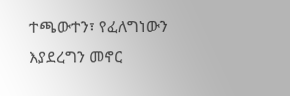ተጫውተን፣ የፈለግነውን እያደረግን መኖር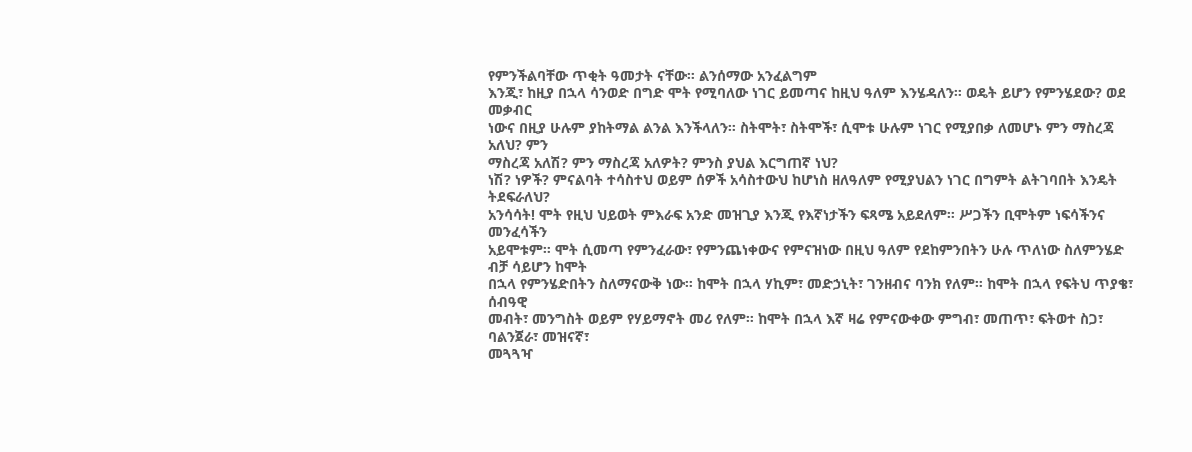የምንችልባቸው ጥቂት ዓመታት ናቸው። ልንሰማው አንፈልግም
እንጂ፣ ከዚያ በኋላ ሳንወድ በግድ ሞት የሚባለው ነገር ይመጣና ከዚህ ዓለም እንሄዳለን። ወዴት ይሆን የምንሄደው? ወደ መቃብር
ነውና በዚያ ሁሉም ያከትማል ልንል እንችላለን። ስትሞት፣ ስትሞች፣ ሲሞቱ ሁሉም ነገር የሚያበቃ ለመሆኑ ምን ማስረጃ አለህ? ምን
ማስረጃ አለሽ? ምን ማስረጃ አለዎት? ምንስ ያህል እርግጠኛ ነህ?
ነሽ? ነዎች? ምናልባት ተሳስተህ ወይም ሰዎች አሳስተውህ ከሆነስ ዘለዓለም የሚያህልን ነገር በግምት ልትገባበት እንዴት ትደፍራለህ?
አንሳሳት! ሞት የዚህ ህይወት ምእራፍ አንድ መዝጊያ እንጂ የእኛነታችን ፍጻሜ አይደለም። ሥጋችን ቢሞትም ነፍሳችንና መንፈሳችን
አይሞቱም። ሞት ሲመጣ የምንፈራው፣ የምንጨነቀውና የምናዝነው በዚህ ዓለም የደከምንበትን ሁሉ ጥለነው ስለምንሄድ ብቻ ሳይሆን ከሞት
በኋላ የምንሄድበትን ስለማናውቅ ነው። ከሞት በኋላ ሃኪም፣ መድኃኒት፣ ገንዘብና ባንክ የለም። ከሞት በኋላ የፍትህ ጥያቄ፣ ሰብዓዊ
መብት፣ መንግስት ወይም የሃይማኖት መሪ የለም። ከሞት በኋላ እኛ ዛሬ የምናውቀው ምግብ፣ መጠጥ፣ ፍትወተ ስጋ፣ ባልንጀራ፣ መዝናኛ፣
መጓጓዣ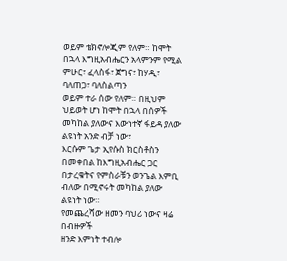ወይም ቴክኖሎጂም የለም። ከሞት በኋላ እግዚአብሔርን አላምንም የሚል ምሁር፣ ፈላስፋ፣ ጀግና፣ ከሃዲ፣ ባለጠጋ፣ ባለስልጣን
ወይም ተራ ሰው የለም። በዚህም ህይወት ሆነ ከሞት በኋላ በሰዎች መካከል ያለውና እውነተኛ ፋይዳ ያለው ልዩነት አንድ ብቻ ነው፣
እርሱም ጌታ ኢየሱስ ክርስቶስን በመቀበል ከእግዚአብሔር ጋር በታረቁትና የምስራቹን ወንጌል እምቢ ብለው በሚኖሩት መካከል ያለው
ልዩነት ነው።
የመጨረሻው ዘመን ባህሪ ነውና ዛሬ በብዙዎች
ዘንድ እምነት ተብሎ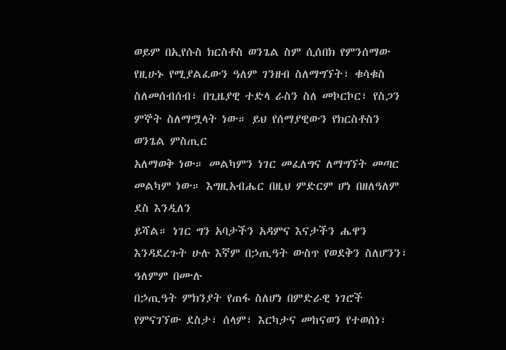ወይም በኢየሱስ ክርስቶስ ወንጌል ስም ሲሰበክ የምንሰማው የዚሁኑ የሚያልፈውን ዓለም ገንዘብ ስለማግኘት፣ ቁሳቁስ
ስለመሰብሰብ፣ በጊዜያዊ ተድላ ራስን ስለ መኮርኮር፣ የስጋን ምኞት ስለማሟላት ነው። ይህ የሰማያዊውን የክርስቶስን ወንጌል ምስጢር
አለማወቅ ነው። መልካምን ነገር መፈለግና ለማግኘት መጣር መልካም ነው። እግዚአብሔር በዚህ ምድርም ሆነ በዘለዓለም ደስ እንዲለን
ይሻል። ነገር ግን አባታችን አዳምና እናታችን ሔዋን እንዳደረጉት ሁሉ እኛም በኃጢዓት ውስጥ የወደቅን ስለሆንን፣ ዓለምም በሙሉ
በኃጢዓት ምክንያት የጠፋ ስለሆነ በምድራዊ ነገሮች የምናገኘው ደስታ፣ ሰላም፣ እርካታና መከናወን የተወሰነ፣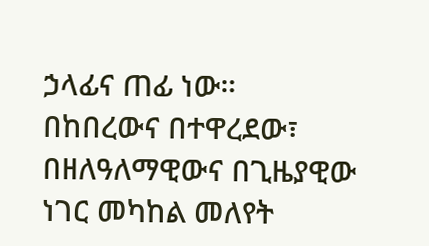ኃላፊና ጠፊ ነው።
በከበረውና በተዋረደው፣ በዘለዓለማዊውና በጊዜያዊው ነገር መካከል መለየት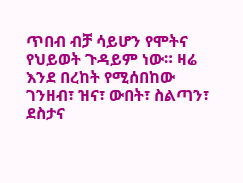ጥበብ ብቻ ሳይሆን የሞትና የህይወት ጉዳይም ነው። ዛሬ
እንደ በረከት የሚሰበከው ገንዘብ፣ ዝና፣ ውበት፣ ስልጣን፣ ደስታና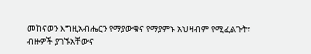መከናወን እግዚአብሔርን የማያውቁና የማያምኑ አህዛብም የሚፈልጉት፣
ብዙዎች ያገኙአቸውና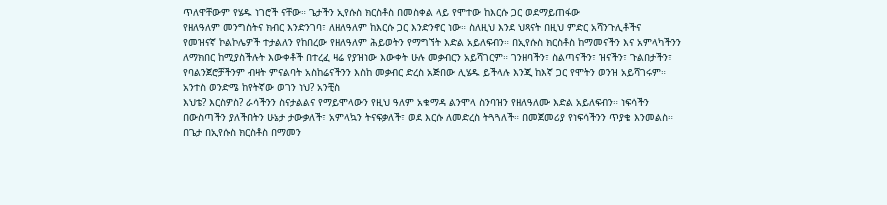ጥለዋቸውም የሄዱ ነገሮች ናቸው። ጌታችን ኢየሱስ ክርስቶስ በመስቀል ላይ የሞተው ከእርሱ ጋር ወደማይጠፋው
የዘለዓለም መንግስትና ክብር እንድንገባ፣ ለዘለዓለም ከእርሱ ጋር እንድንኖር ነው። ስለዚህ እንደ ህጻናት በዚህ ምድር አሻንጉሊቶችና
የመዝናኛ ኮልኮሌዎች ተታልለን የከበረው የዘለዓለም ሕይወትን የማግኘት እድል አይለፍብን። በኢየሱስ ክርስቶስ ከማመናችን እና አምላካችንን
ለማክበር ከሚያስችሉት እውቀቶች በተረፈ ዛሬ የያዝነው እውቀት ሁሉ መቃብርን አይሻገርም። ገንዘባችን፣ ስልጣናችን፣ ዝናችን፣ ጉልበታችን፣
የባልንጀሮቻችንም ብዛት ምናልባት አስከሬናችንን እስከ መቃብር ድረስ አጅበው ሊሄዱ ይችላሉ እንጂ ከእኛ ጋር የሞትን ወንዝ አይሻገሩም።
አንተስ ወንድሜ ከየትኛው ወገን ነህ? አንቺስ
እህቴ? እርስዎስ? ራሳችንን ስናታልልና የማይሞላውን የዚህ ዓለም አቁማዳ ልንሞላ ስንባዝን የዘለዓለሙ እድል አይለፍብን። ነፍሳችን
በውስጣችን ያለችበትን ሁኔታ ታውቃለች፣ አምላኳን ትናፍቃለች፣ ወደ እርሱ ለመድረስ ትጓጓለች። በመጀመሪያ የነፍሳችንን ጥያቄ እንመልስ።
በጌታ በኢየሱስ ክርስቶስ በማመን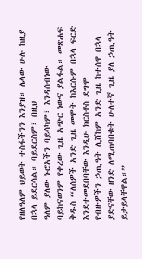የዘለዓለም ህይወት ተስፋችንን እንያዝ። ሌላው ሁሉ ከዚያ በኋላ ይደርሳል። ባይደርስም፣ በዚህ
ዓለም ያለው ኑሮአችን ባይሳካም፣ እንዳሰብነው ባይከናወንም የቀረው ጊዜ አጭር ነውና ያልፋል። መጽሐፍ ቅዱስ “ለሰዎች አንድ ጊዜ መሞት ከእርሱም በኋላ ፍርድ እንደተመደበባቸው እንዲሁ ክርስቶስ ደግሞ
የብዙዎችን ኃጢዓት ሊሸከም አንድ ጊዜ ከተሰዋ በኋላ ያድናቸው ዘንድ ለሚጠባበቁት ሁለተኛ ጊዜ ያለ ኃጢዓት ይታይላቸዋል።”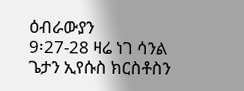ዕብራውያን
9፡27-28 ዛሬ ነገ ሳንል ጌታን ኢየሱስ ክርስቶስን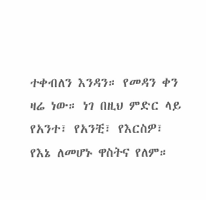ተቀብለን እንዳን። የመዳን ቀን ዛሬ ነው። ነገ በዚህ ምድር ላይ የአንተ፣ የአንቺ፣ የእርስዎ፣ የእኔ ለመሆኑ ዋስትና የለም።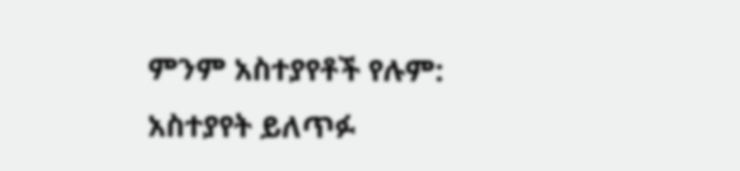ምንም አስተያየቶች የሉም:
አስተያየት ይለጥፉ